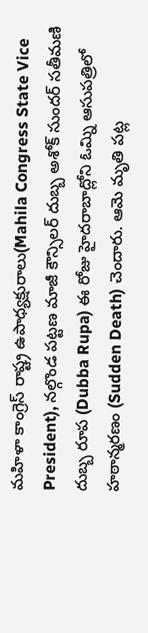మహిళా కాంగ్రెస్ రాష్ట్ర ఉపాధ్యక్షురాలు(Mahila Congress State Vice President), నల్గొండ పట్టణ మాజీ కౌన్సిలర్ దుబ్బ అశోక్ సుందర్ సతీమణి దుబ్బ రూప (Dubba Rupa) ఈ రోజు హైదరాబాద్లోని ఓమ్ని ఆసుపత్రిలో హఠాన్మరణం (Sudden Death) చెందారు. ఆమె మృతి పట్ల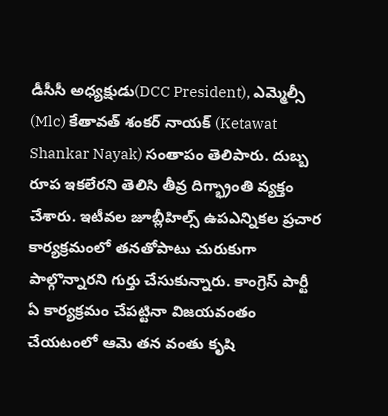డీసీసీ అధ్యక్షుడు(DCC President), ఎమ్మెల్సీ (Mlc) కేతావత్ శంకర్ నాయక్ (Ketawat Shankar Nayak) సంతాపం తెలిపారు. దుబ్బ రూప ఇకలేరని తెలిసి తీవ్ర దిగ్భ్రాంతి వ్యక్తం చేశారు. ఇటీవల జూబ్లీహిల్స్ ఉపఎన్నికల ప్రచార కార్యక్రమంలో తనతోపాటు చురుకుగా పాల్గొన్నారని గుర్తు చేసుకున్నారు. కాంగ్రెస్ పార్టీ ఏ కార్యక్రమం చేపట్టినా విజయవంతం చేయటంలో ఆమె తన వంతు కృషి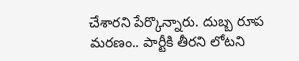చేశారని పేర్కొన్నారు. దుబ్బ రూప మరణం.. పార్టీకి తీరని లోటని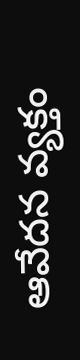ఆవేదన వ్యక్తం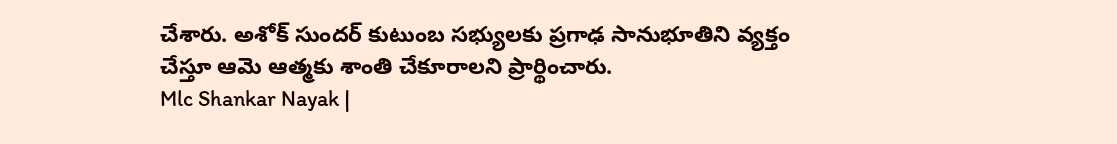చేశారు. అశోక్ సుందర్ కుటుంబ సభ్యులకు ప్రగాఢ సానుభూతిని వ్యక్తం చేస్తూ ఆమె ఆత్మకు శాంతి చేకూరాలని ప్రార్థించారు.
Mlc Shankar Nayak |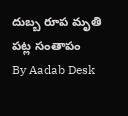దుబ్బ రూప మృతి పట్ల సంతాపం
By Aadab Desk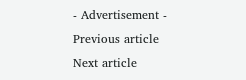- Advertisement -
Previous article
Next article